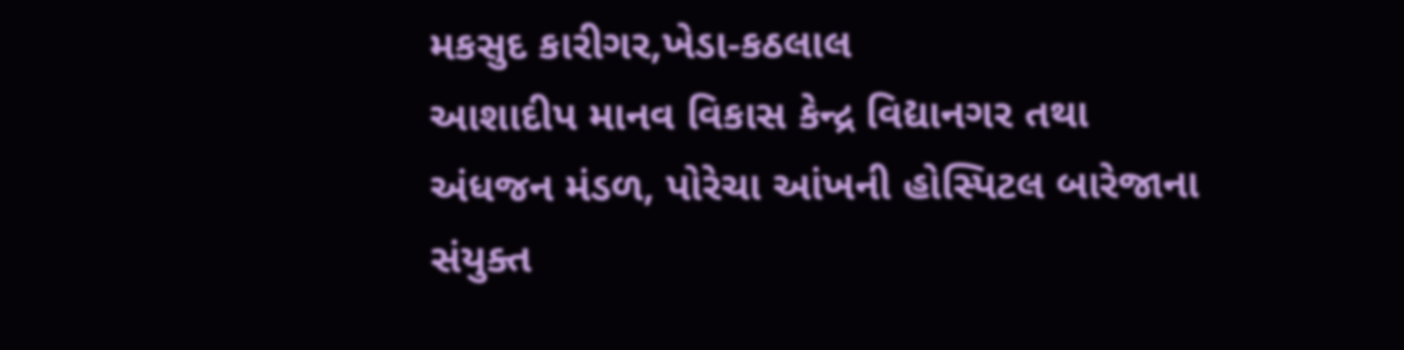મકસુદ કારીગર,ખેડા-કઠલાલ
આશાદીપ માનવ વિકાસ કેન્દ્ર વિદ્યાનગર તથા અંધજન મંડળ, પોરેચા આંખની હોસ્પિટલ બારેજાના સંયુક્ત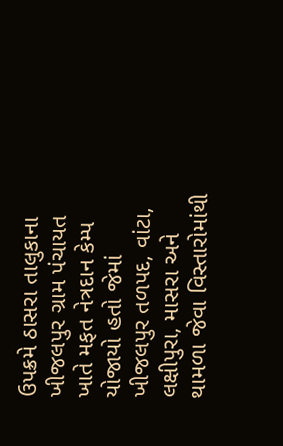ઉપક્રમે ઠાસરા તાલુકાના ખીજલપુર ગ્રામ પંચાયત ખાતે મફત નેત્રદાન કેમ્પ યોજાયો હતો જેમાં ખીજલપુર તળપદ, વાંટા, લક્ષીપુરા, માસરા અને થામળા જેવા વિસ્તારોમાંથી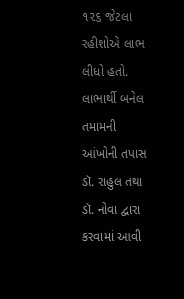૧૨૬ જેટલા રહીશોએ લાભ લીધો હતો. લાભાર્થી બનેલ તમામની આંખોની તપાસ ડૉ. રાહુલ તથા ડૉ. નોવા દ્વારા કરવામાં આવી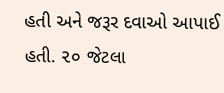હતી અને જરૂર દવાઓ આપાઈ હતી. ૨૦ જેટલા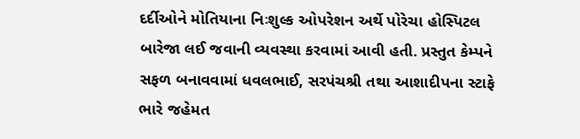દર્દીઓને મોતિયાના નિઃશુલ્ક ઓપરેશન અર્થે પોરેચા હોસ્પિટલ બારેજા લઈ જવાની વ્યવસ્થા કરવામાં આવી હતી. પ્રસ્તુત કેમ્પને સફળ બનાવવામાં ધવલભાઈ, સરપંચશ્રી તથા આશાદીપના સ્ટાફે ભારે જહેમત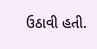ઉઠાવી હતી.